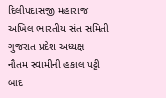દિલીપદાસજી મહારાજ અખિલ ભારતીય સંત સમિતી ગુજરાત પ્રદેશ અધ્યક્ષ
નૌતમ સ્વામીની હકાલ પટ્ટી બાદ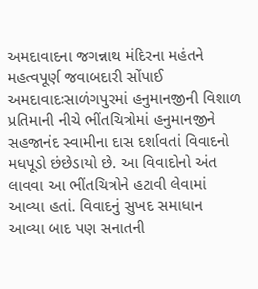અમદાવાદના જગન્નાથ મંદિરના મહંતને મહત્વપૂર્ણ જવાબદારી સોંપાઈ અમદાવાદઃસાળંગપુરમાં હનુમાનજીની વિશાળ પ્રતિમાની નીચે ભીંતચિત્રોમાં હનુમાનજીને સહજાનંદ સ્વામીના દાસ દર્શાવતાં વિવાદનો મધપૂડો છંછેડાયો છે. આ વિવાદોનો અંત લાવવા આ ભીંતચિત્રોને હટાવી લેવામાં આવ્યા હતાં. વિવાદનું સુખદ સમાધાન આવ્યા બાદ પણ સનાતની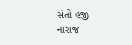સંતો હજી નારાજ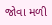જોવા મળી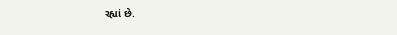રહ્યાં છે.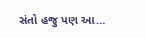સંતો હજુ પણ આ…